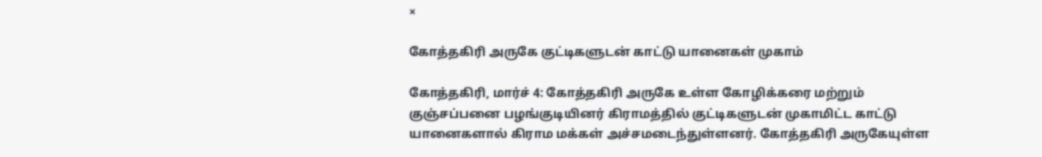×

கோத்தகிரி அருகே குட்டிகளுடன் காட்டு யானைகள் முகாம்

கோத்தகிரி, மார்ச் 4: கோத்தகிரி அருகே உள்ள கோழிக்கரை மற்றும் குஞ்சப்பனை பழங்குடியினர் கிராமத்தில் குட்டிகளுடன் முகாமிட்ட காட்டு யானைகளால் கிராம மக்கள் அச்சமடைந்துள்ளனர். கோத்தகிரி அருகேயுள்ள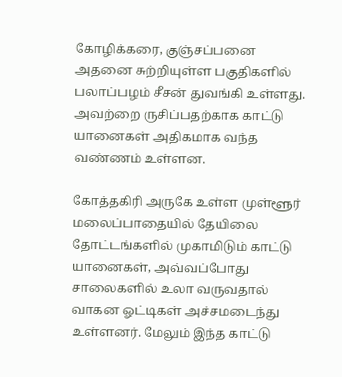கோழிக்கரை, குஞ்சப்பனை அதனை சுற்றியுள்ள பகுதிகளில் பலாப்பழம் சீசன் துவங்கி உள்ளது. அவற்றை ருசிப்பதற்காக காட்டு யானைகள் அதிகமாக வந்த வண்ணம் உள்ளன.

கோத்தகிரி அருகே உள்ள முள்ளூர் மலைப்பாதையில் தேயிலை தோட்டங்களில் முகாமிடும் காட்டு யானைகள், அவ்வப்போது சாலைகளில் உலா வருவதால் வாகன ஓட்டிகள் அச்சமடைந்து உள்ளனர். மேலும் இந்த காட்டு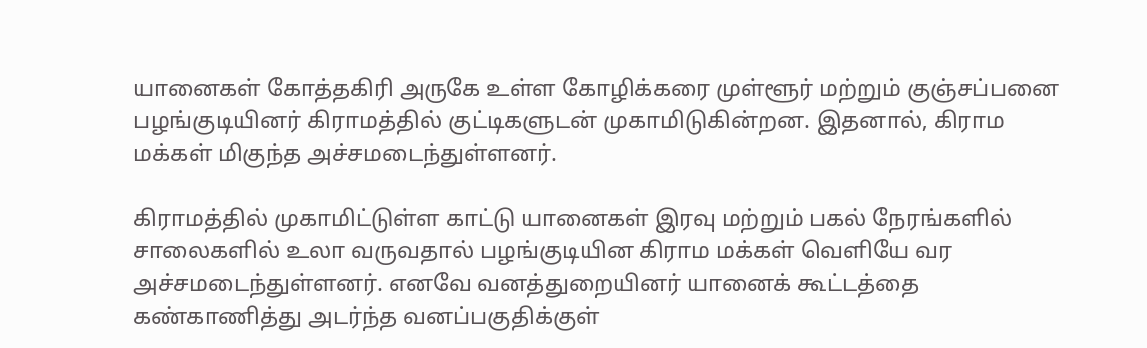யானைகள் கோத்தகிரி அருகே உள்ள கோழிக்கரை முள்ளூர் மற்றும் குஞ்சப்பனை பழங்குடியினர் கிராமத்தில் குட்டிகளுடன் முகாமிடுகின்றன. இதனால், கிராம மக்கள் மிகுந்த அச்சமடைந்துள்ளனர்.

கிராமத்தில் முகாமிட்டுள்ள காட்டு யானைகள் இரவு மற்றும் பகல் நேரங்களில் சாலைகளில் உலா வருவதால் பழங்குடியின கிராம மக்கள் வெளியே வர அச்சமடைந்துள்ளனர். எனவே வனத்துறையினர் யானைக் கூட்டத்தை கண்காணித்து அடர்ந்த வனப்பகுதிக்குள்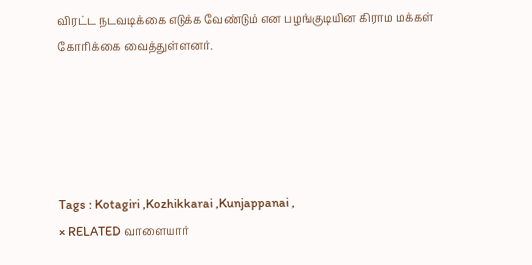விரட்ட நடவடிக்கை எடுக்க வேண்டும் என பழங்குடியின கிராம மக்கள் கோரிக்கை வைத்துள்ளனர்.





Tags : Kotagiri ,Kozhikkarai ,Kunjappanai ,
× RELATED வாளையார்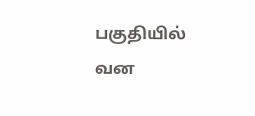பகுதியில் வன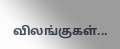விலங்குகள்...